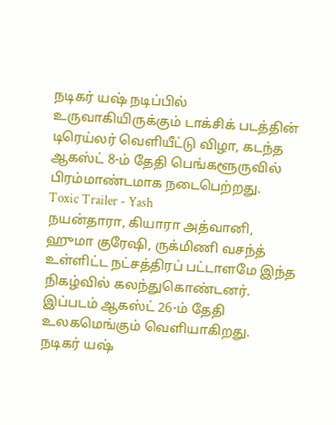நடிகர் யஷ் நடிப்பில் உருவாகியிருக்கும் டாக்சிக் படத்தின் டிரெய்லர் வெளியீட்டு விழா, கடந்த ஆகஸ்ட் 8-ம் தேதி பெங்களூருவில் பிரம்மாண்டமாக நடைபெற்றது.
Toxic Trailer - Yash
நயன்தாரா, கியாரா அத்வானி, ஹுமா குரேஷி, ருக்மிணி வசந்த் உள்ளிட்ட நட்சத்திரப் பட்டாளமே இந்த நிகழ்வில் கலந்துகொண்டனர். இப்படம் ஆகஸ்ட் 26-ம் தேதி உலகமெங்கும் வெளியாகிறது.
நடிகர் யஷ்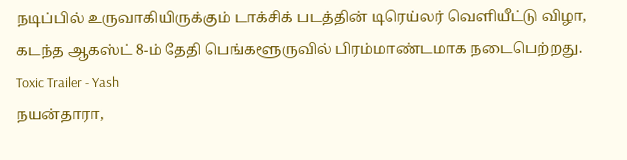நடிப்பில் உருவாகியிருக்கும் டாக்சிக் படத்தின் டிரெய்லர் வெளியீட்டு விழா, கடந்த ஆகஸ்ட் 8-ம் தேதி பெங்களூருவில் பிரம்மாண்டமாக நடைபெற்றது.
Toxic Trailer - Yash
நயன்தாரா,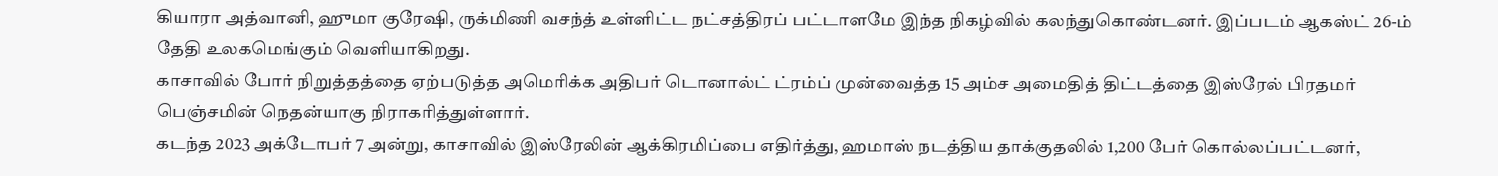கியாரா அத்வானி, ஹுமா குரேஷி, ருக்மிணி வசந்த் உள்ளிட்ட நட்சத்திரப் பட்டாளமே இந்த நிகழ்வில் கலந்துகொண்டனர். இப்படம் ஆகஸ்ட் 26-ம் தேதி உலகமெங்கும் வெளியாகிறது.
காசாவில் போர் நிறுத்தத்தை ஏற்படுத்த அமெரிக்க அதிபர் டொனால்ட் ட்ரம்ப் முன்வைத்த 15 அம்ச அமைதித் திட்டத்தை இஸ்ரேல் பிரதமர் பெஞ்சமின் நெதன்யாகு நிராகரித்துள்ளார்.
கடந்த 2023 அக்டோபர் 7 அன்று, காசாவில் இஸ்ரேலின் ஆக்கிரமிப்பை எதிர்த்து, ஹமாஸ் நடத்திய தாக்குதலில் 1,200 பேர் கொல்லப்பட்டனர்,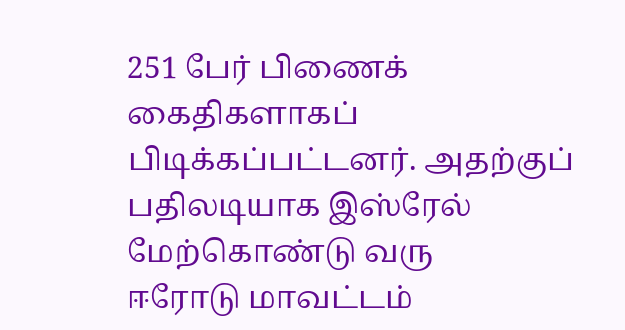251 பேர் பிணைக் கைதிகளாகப் பிடிக்கப்பட்டனர். அதற்குப் பதிலடியாக இஸ்ரேல் மேற்கொண்டு வரு
ஈரோடு மாவட்டம்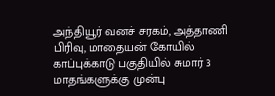அந்தியூர் வனச் சரகம், அத்தாணி பிரிவு, மாதையன் கோயில் காப்புக்காடு பகுதியில் சுமார் 3 மாதங்களுக்கு முன்பு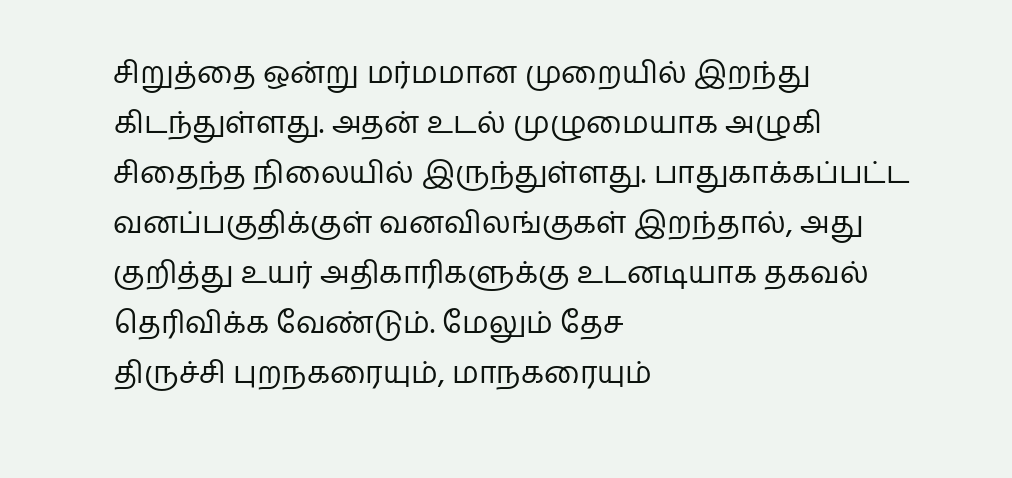சிறுத்தை ஒன்று மர்மமான முறையில் இறந்து கிடந்துள்ளது. அதன் உடல் முழுமையாக அழுகி சிதைந்த நிலையில் இருந்துள்ளது. பாதுகாக்கப்பட்ட வனப்பகுதிக்குள் வனவிலங்குகள் இறந்தால், அது குறித்து உயர் அதிகாரிகளுக்கு உடனடியாக தகவல் தெரிவிக்க வேண்டும். மேலும் தேச
திருச்சி புறநகரையும், மாநகரையும்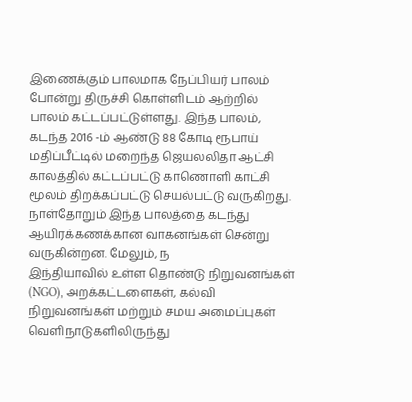இணைக்கும் பாலமாக நேப்பியர் பாலம் போன்று திருச்சி கொள்ளிடம் ஆற்றில் பாலம் கட்டப்பட்டுள்ளது. இந்த பாலம், கடந்த 2016 -ம் ஆண்டு 88 கோடி ரூபாய் மதிப்பீட்டில் மறைந்த ஜெயலலிதா ஆட்சி காலத்தில் கட்டப்பட்டு காணொளி காட்சி மூலம் திறக்கப்பட்டு செயல்பட்டு வருகிறது.
நாள்தோறும் இந்த பாலத்தை கடந்து ஆயிரக்கணக்கான வாகனங்கள் சென்று வருகின்றன. மேலும், ந
இந்தியாவில் உள்ள தொண்டு நிறுவனங்கள் (NGO), அறக்கட்டளைகள், கல்வி நிறுவனங்கள் மற்றும் சமய அமைப்புகள் வெளிநாடுகளிலிருந்து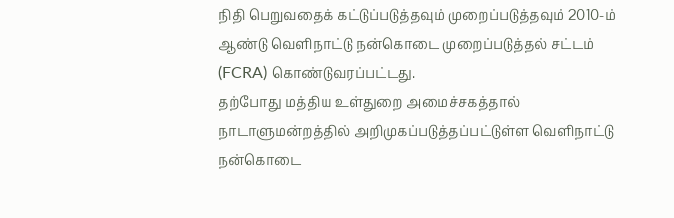நிதி பெறுவதைக் கட்டுப்படுத்தவும் முறைப்படுத்தவும் 2010-ம் ஆண்டு வெளிநாட்டு நன்கொடை முறைப்படுத்தல் சட்டம் (FCRA) கொண்டுவரப்பட்டது.
தற்போது மத்திய உள்துறை அமைச்சகத்தால் நாடாளுமன்றத்தில் அறிமுகப்படுத்தப்பட்டுள்ள வெளிநாட்டு நன்கொடை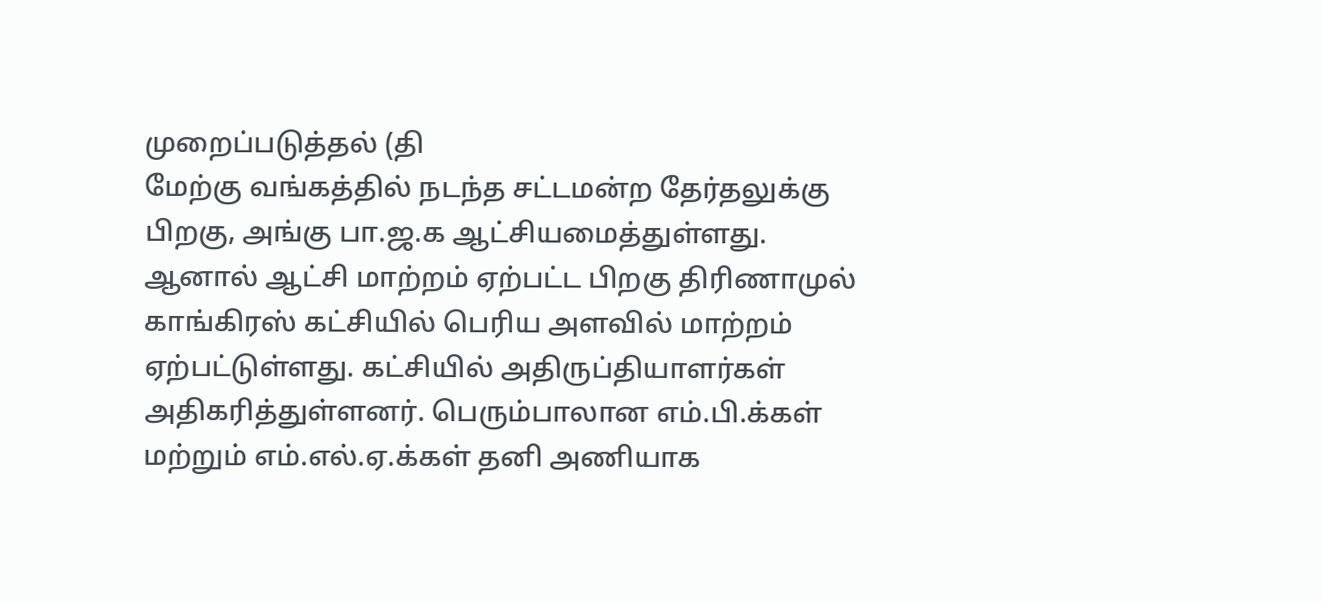முறைப்படுத்தல் (தி
மேற்கு வங்கத்தில் நடந்த சட்டமன்ற தேர்தலுக்கு பிறகு, அங்கு பா.ஜ.க ஆட்சியமைத்துள்ளது. ஆனால் ஆட்சி மாற்றம் ஏற்பட்ட பிறகு திரிணாமுல் காங்கிரஸ் கட்சியில் பெரிய அளவில் மாற்றம் ஏற்பட்டுள்ளது. கட்சியில் அதிருப்தியாளர்கள் அதிகரித்துள்ளனர். பெரும்பாலான எம்.பி.க்கள் மற்றும் எம்.எல்.ஏ.க்கள் தனி அணியாக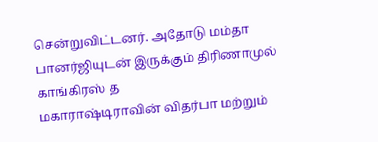சென்றுவிட்டனர். அதோடு மம்தா பானர்ஜியுடன் இருக்கும் திரிணாமுல் காங்கிரஸ் த
மகாராஷ்டிராவின் விதர்பா மற்றும்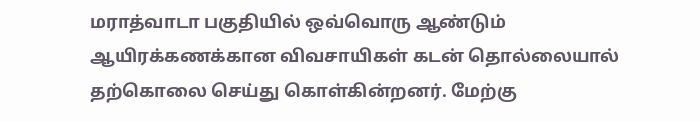மராத்வாடா பகுதியில் ஒவ்வொரு ஆண்டும் ஆயிரக்கணக்கான விவசாயிகள் கடன் தொல்லையால் தற்கொலை செய்து கொள்கின்றனர். மேற்கு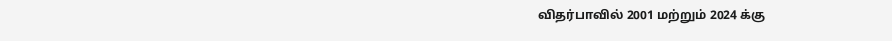விதர்பாவில் 2001 மற்றும் 2024 க்கு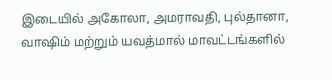இடையில் அகோலா, அமராவதி, புல்தானா, வாஷிம் மற்றும் யவத்மால் மாவட்டங்களில்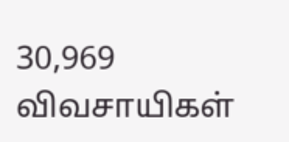30,969 விவசாயிகள்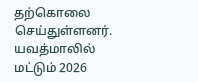தற்கொலை செய்துள்ளனர்.
யவத்மாலில் மட்டும் 2026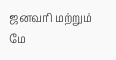ஜனவரி மற்றும் மே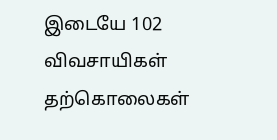இடையே 102 விவசாயிகள் தற்கொலைகள்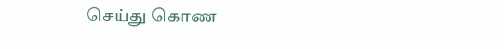செய்து கொண